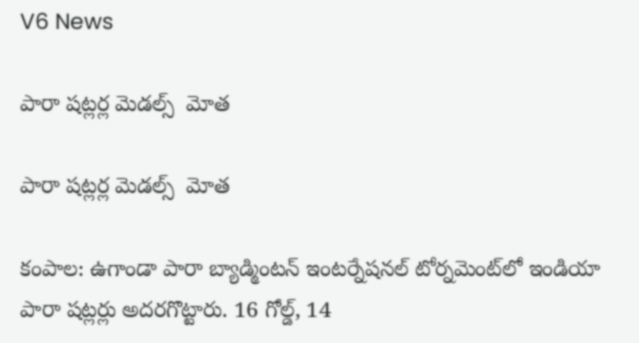V6 News

పారా షట్లర్ల మెడల్స్‌‌  మోత

పారా షట్లర్ల మెడల్స్‌‌  మోత

కంపాల: ఉగాండా పారా బ్యాడ్మింటన్‌‌ ఇంటర్నేషనల్‌‌ టోర్నమెంట్‌‌లో ఇండియా పారా షట్లర్లు అదరగొట్టారు. 16 గోల్డ్‌‌, 14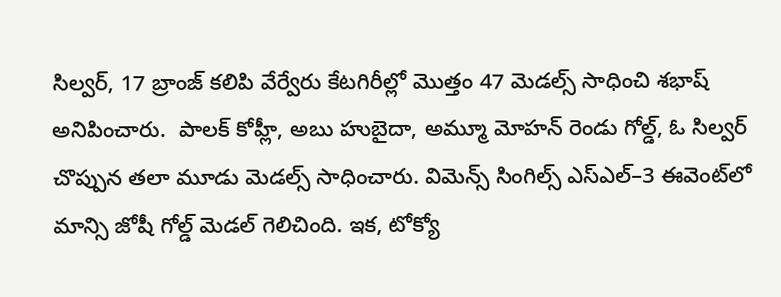సిల్వర్‌‌, 17 బ్రాంజ్‌‌ కలిపి వేర్వేరు కేటగిరీల్లో మొత్తం 47 మెడల్స్‌‌ సాధించి శభాష్‌‌ అనిపించారు.  పాలక్‌‌ కోహ్లీ, అబు హుబైదా, అమ్మూ మోహన్‌‌ రెండు గోల్డ్‌‌, ఓ సిల్వర్‌‌ చొప్పున తలా మూడు మెడల్స్‌‌ సాధించారు. విమెన్స్‌‌ సింగిల్స్‌‌ ఎస్‌‌ఎల్‌‌–3 ఈవెంట్‌‌లో మాన్సి జోషీ గోల్డ్‌‌ మెడల్‌‌ గెలిచింది. ఇక, టోక్యో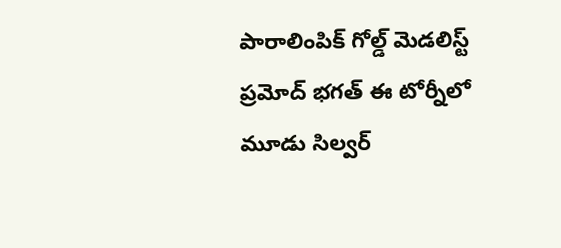పారాలింపిక్‌‌ గోల్డ్‌‌ మెడలిస్ట్‌‌ ప్రమోద్‌‌ భగత్‌‌ ఈ టోర్నీలో మూడు సిల్వర్‌‌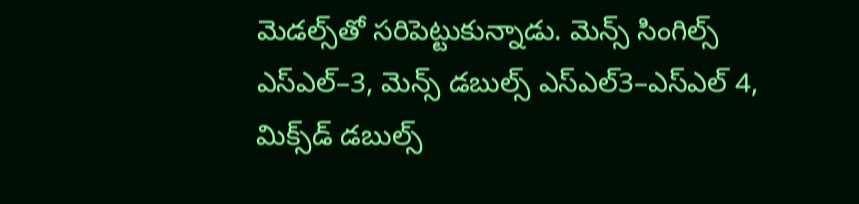మెడల్స్‌‌తో సరిపెట్టుకున్నాడు. మెన్స్‌‌ సింగిల్స్‌‌ ఎస్‌‌ఎల్‌‌–3, మెన్స్‌‌ డబుల్స్‌‌ ఎస్‌‌ఎల్‌‌3–ఎస్‌‌ఎల్‌‌ 4, మిక్స్‌‌డ్‌‌ డబుల్స్‌‌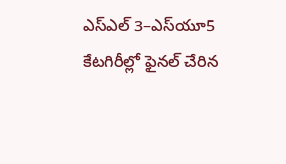ఎస్‌‌ఎల్‌‌ 3–ఎస్‌‌యూ5 కేటగిరీల్లో ఫైనల్‌‌ చేరిన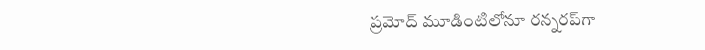ప్రమోద్‌‌ మూడింటిలోనూ రన్నరప్‌‌గా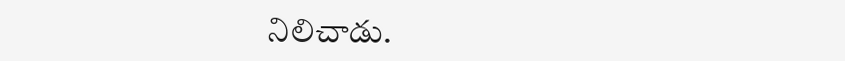నిలిచాడు.